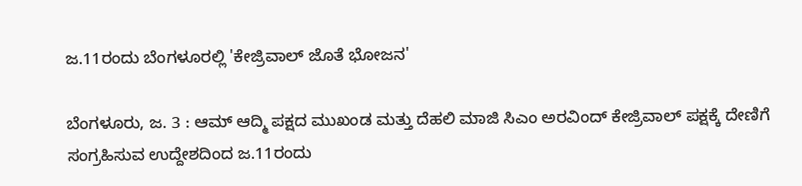ಜ.11ರಂದು ಬೆಂಗಳೂರಲ್ಲಿ 'ಕೇಜ್ರಿವಾಲ್‌ ಜೊತೆ ಭೋಜನ'

ಬೆಂಗಳೂರು, ಜ. 3 : ಆಮ್ ಆದ್ಮಿ ಪಕ್ಷದ ಮುಖಂಡ ಮತ್ತು ದೆಹಲಿ ಮಾಜಿ ಸಿಎಂ ಅರವಿಂದ್ ಕೇಜ್ರಿವಾಲ್ ಪಕ್ಷಕ್ಕೆ ದೇಣಿಗೆ ಸಂಗ್ರಹಿಸುವ ಉದ್ದೇಶದಿಂದ ಜ.11ರಂದು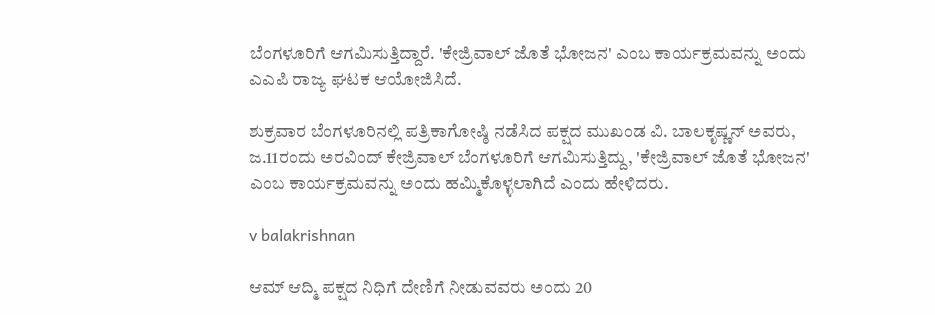ಬೆಂಗಳೂರಿಗೆ ಆಗಮಿಸುತ್ತಿದ್ದಾರೆ. 'ಕೇಜ್ರಿವಾಲ್ ಜೊತೆ ಭೋಜನ' ಎಂಬ ಕಾರ್ಯಕ್ರಮವನ್ನು ಅಂದು ಎಎಪಿ ರಾಜ್ಯ ಘಟಕ ಆಯೋಜಿಸಿದೆ.

ಶುಕ್ರವಾರ ಬೆಂಗಳೂರಿನಲ್ಲಿ ಪತ್ರಿಕಾಗೋಷ್ಠಿ ನಡೆಸಿದ ಪಕ್ಷದ ಮುಖಂಡ ವಿ. ಬಾಲಕೃಷ್ಣನ್‌ ಅವರು, ಜ.11ರಂದು ಅರವಿಂದ್ ಕೇಜ್ರಿವಾಲ್ ಬೆಂಗಳೂರಿಗೆ ಆಗಮಿಸುತ್ತಿದ್ದು, 'ಕೇಜ್ರಿವಾಲ್ ಜೊತೆ ಭೋಜನ' ಎಂಬ ಕಾರ್ಯಕ್ರಮವನ್ನು ಅಂದು ಹಮ್ಮಿಕೊಳ್ಳಲಾಗಿದೆ ಎಂದು ಹೇಳಿದರು.

v balakrishnan

ಆಮ್ ಆದ್ಮಿ ಪಕ್ಷದ ನಿಧಿಗೆ ದೇಣಿಗೆ ನೀಡುವವರು ಅಂದು 20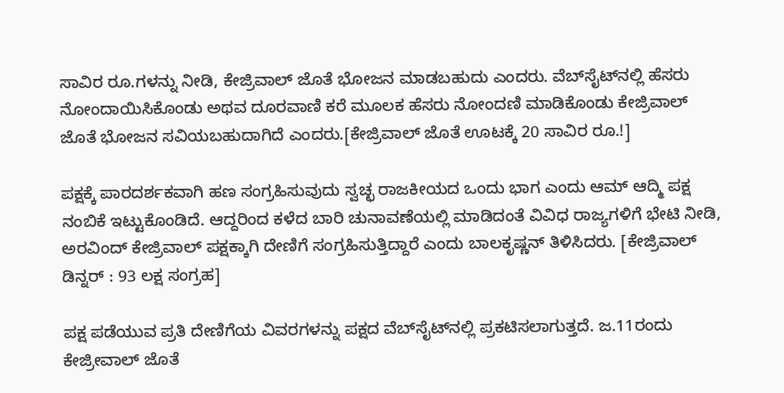ಸಾವಿರ ರೂ.ಗಳನ್ನು ನೀಡಿ, ಕೇಜ್ರಿವಾಲ್ ಜೊತೆ ಭೋಜನ ಮಾಡಬಹುದು ಎಂದರು. ವೆಬ್‌ಸೈಟ್‌ನಲ್ಲಿ ಹೆಸರು ನೋಂದಾಯಿಸಿಕೊಂಡು ಅಥವ ದೂರವಾಣಿ ಕರೆ ಮೂಲಕ ಹೆಸರು ನೋಂದಣಿ ಮಾಡಿಕೊಂಡು ಕೇಜ್ರಿವಾಲ್‌ ಜೊತೆ ಭೋಜನ ಸವಿಯಬಹುದಾಗಿದೆ ಎಂದರು.[ಕೇಜ್ರಿವಾಲ್ ಜೊತೆ ಊಟಕ್ಕೆ 20 ಸಾವಿರ ರೂ.!]

ಪಕ್ಷಕ್ಕೆ ಪಾರದರ್ಶಕವಾಗಿ ಹಣ ಸಂಗ್ರಹಿಸುವುದು ಸ್ವಚ್ಛ ರಾಜಕೀಯದ ಒಂದು ಭಾಗ ಎಂದು ಆಮ್ ಆದ್ಮಿ ಪಕ್ಷ ನಂಬಿಕೆ ಇಟ್ಟುಕೊಂಡಿದೆ. ಆದ್ದರಿಂದ ಕಳೆದ ಬಾರಿ ಚುನಾವಣೆಯಲ್ಲಿ ಮಾಡಿದಂತೆ ವಿವಿಧ ರಾಜ್ಯಗಳಿಗೆ ಭೇಟಿ ನೀಡಿ, ಅರವಿಂದ್ ಕೇಜ್ರಿವಾಲ್ ಪಕ್ಷಕ್ಕಾಗಿ ದೇಣಿಗೆ ಸಂಗ್ರಹಿಸುತ್ತಿದ್ದಾರೆ ಎಂದು ಬಾಲಕೃಷ್ಣನ್ ತಿಳಿಸಿದರು. [ಕೇಜ್ರಿವಾಲ್ ಡಿನ್ನರ್ : 93 ಲಕ್ಷ ಸಂಗ್ರಹ]

ಪಕ್ಷ ಪಡೆಯುವ ಪ್ರತಿ ದೇಣಿಗೆಯ ವಿವರಗಳನ್ನು ಪಕ್ಷದ ವೆಬ್‌ಸೈಟ್‌ನಲ್ಲಿ ಪ್ರಕಟಿಸಲಾಗುತ್ತದೆ. ಜ.11ರಂದು ಕೇಜ್ರೀವಾಲ್ ಜೊತೆ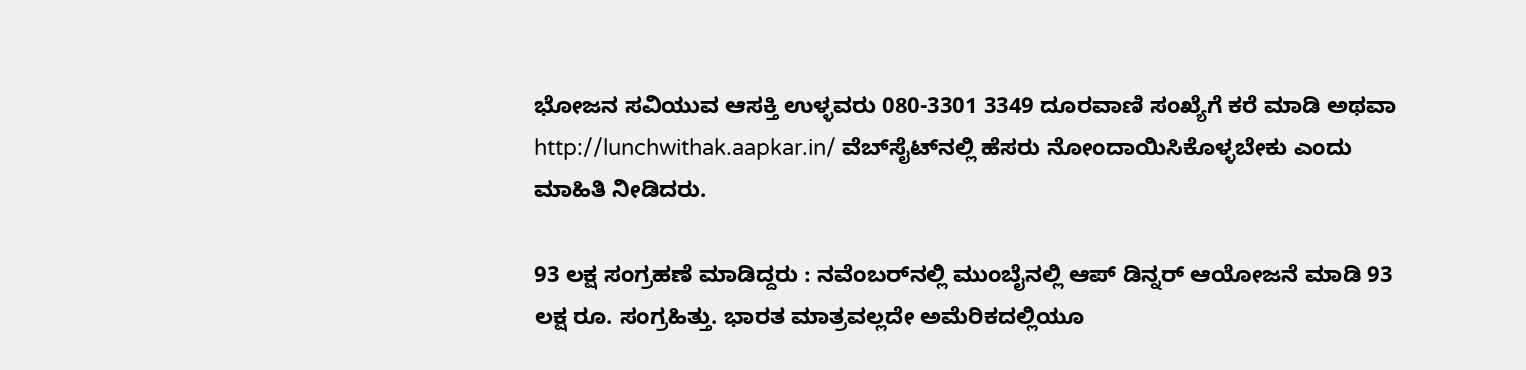ಭೋಜನ ಸವಿಯುವ ಆಸಕ್ತಿ ಉಳ್ಳವರು 080-3301 3349 ದೂರವಾಣಿ ಸಂಖ್ಯೆಗೆ ಕರೆ ಮಾಡಿ ಅಥವಾ http://lunchwithak.aapkar.in/ ವೆಬ್‌ಸೈಟ್‌ನಲ್ಲಿ ಹೆಸರು ನೋಂದಾಯಿಸಿಕೊಳ್ಳಬೇಕು ಎಂದು ಮಾಹಿತಿ ನೀಡಿದರು.

93 ಲಕ್ಷ ಸಂಗ್ರಹಣೆ ಮಾಡಿದ್ದರು : ನವೆಂಬರ್‌ನಲ್ಲಿ ಮುಂಬೈನಲ್ಲಿ ಆಪ್ ಡಿನ್ನರ್ ಆಯೋಜನೆ ಮಾಡಿ 93 ಲಕ್ಷ ರೂ. ಸಂಗ್ರಹಿತ್ತು. ಭಾರತ ಮಾತ್ರವಲ್ಲದೇ ಅಮೆರಿಕದಲ್ಲಿಯೂ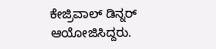ಕೇಜ್ರಿವಾಲ್ ಡಿನ್ನರ್ ಆಯೋಜಿಸಿದ್ದರು.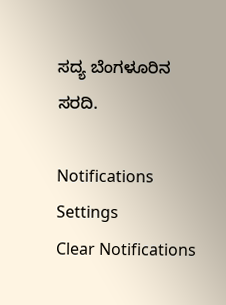ಸದ್ಯ ಬೆಂಗಳೂರಿನ ಸರದಿ.

Notifications
Settings
Clear Notifications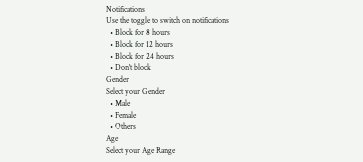Notifications
Use the toggle to switch on notifications
  • Block for 8 hours
  • Block for 12 hours
  • Block for 24 hours
  • Don't block
Gender
Select your Gender
  • Male
  • Female
  • Others
Age
Select your Age Range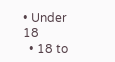• Under 18
  • 18 to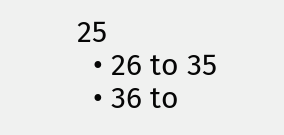25
  • 26 to 35
  • 36 to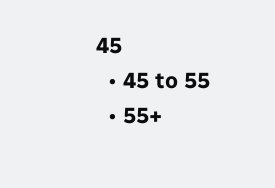45
  • 45 to 55
  • 55+